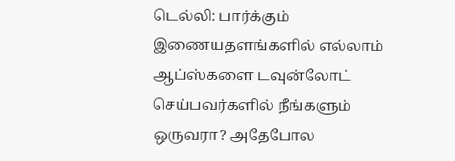டெல்லி: பார்க்கும் இணையதளங்களில் எல்லாம் ஆப்ஸ்களை டவுன்லோட் செய்பவர்களில் நீங்களும் ஒருவரா? அதேபோல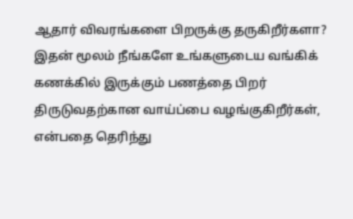ஆதார் விவரங்களை பிறருக்கு தருகிறீர்களா? இதன் மூலம் நீங்களே உங்களுடைய வங்கிக் கணக்கில் இருக்கும் பணத்தை பிறர் திருடுவதற்கான வாய்ப்பை வழங்குகிறீர்கள், என்பதை தெரிந்து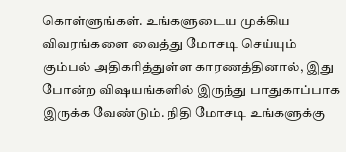கொள்ளுங்கள். உங்களுடைய முக்கிய விவரங்களை வைத்து மோசடி செய்யும் கும்பல் அதிகரித்துள்ள காரணத்தினால், இது போன்ற விஷயங்களில் இருந்து பாதுகாப்பாக இருக்க வேண்டும். நிதி மோசடி உங்களுக்கு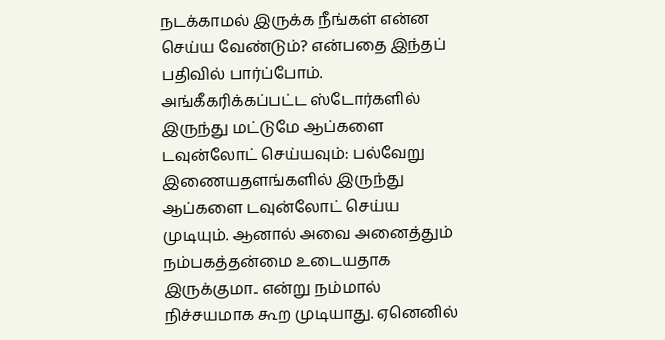நடக்காமல் இருக்க நீங்கள் என்ன செய்ய வேண்டும்? என்பதை இந்தப் பதிவில் பார்ப்போம்.
அங்கீகரிக்கப்பட்ட ஸ்டோர்களில் இருந்து மட்டுமே ஆப்களை டவுன்லோட் செய்யவும்: பல்வேறு இணையதளங்களில் இருந்து ஆப்களை டவுன்லோட் செய்ய முடியும். ஆனால் அவை அனைத்தும் நம்பகத்தன்மை உடையதாக இருக்குமா.. என்று நம்மால் நிச்சயமாக கூற முடியாது. ஏனெனில்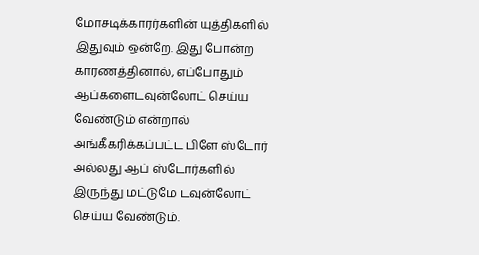மோசடிக்காரர்களின் யுத்திகளில் இதுவும் ஒன்றே. இது போன்ற காரணத்தினால், எப்போதும் ஆப்களைடவுன்லோட் செய்ய வேண்டும் என்றால் அங்கீகரிக்கப்பட்ட பிளே ஸ்டோர் அல்லது ஆப் ஸ்டோர்களில் இருந்து மட்டுமே டவுன்லோட் செய்ய வேண்டும்.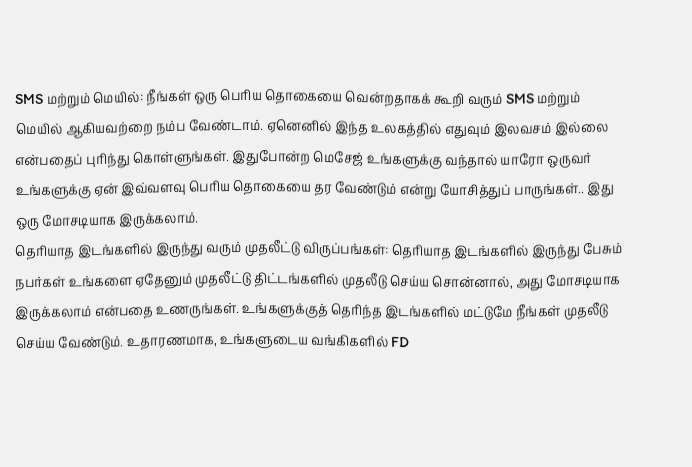SMS மற்றும் மெயில்: நீங்கள் ஒரு பெரிய தொகையை வென்றதாகக் கூறி வரும் SMS மற்றும் மெயில் ஆகியவற்றை நம்ப வேண்டாம். ஏனெனில் இந்த உலகத்தில் எதுவும் இலவசம் இல்லை என்பதைப் புரிந்து கொள்ளுங்கள். இதுபோன்ற மெசேஜ் உங்களுக்கு வந்தால் யாரோ ஒருவர் உங்களுக்கு ஏன் இவ்வளவு பெரிய தொகையை தர வேண்டும் என்று யோசித்துப் பாருங்கள்.. இது ஒரு மோசடியாக இருக்கலாம்.
தெரியாத இடங்களில் இருந்து வரும் முதலீட்டு விருப்பங்கள்: தெரியாத இடங்களில் இருந்து பேசும் நபர்கள் உங்களை ஏதேனும் முதலீட்டு திட்டங்களில் முதலீடு செய்ய சொன்னால், அது மோசடியாக இருக்கலாம் என்பதை உணருங்கள். உங்களுக்குத் தெரிந்த இடங்களில் மட்டுமே நீங்கள் முதலீடு செய்ய வேண்டும். உதாரணமாக, உங்களுடைய வங்கிகளில் FD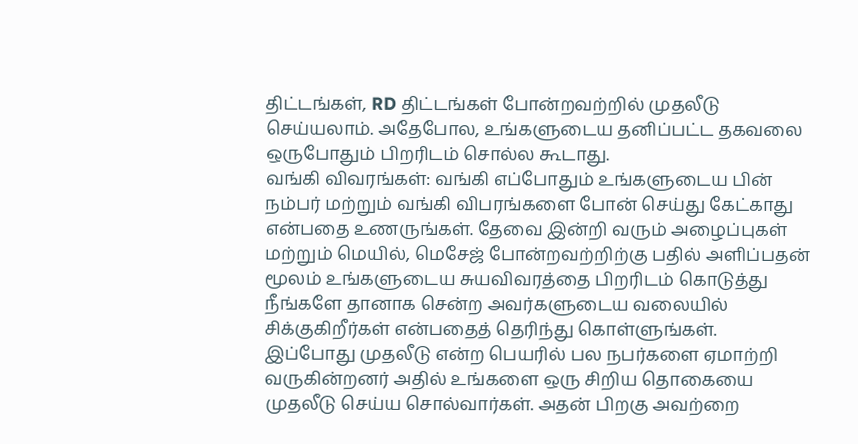திட்டங்கள், RD திட்டங்கள் போன்றவற்றில் முதலீடு செய்யலாம். அதேபோல, உங்களுடைய தனிப்பட்ட தகவலை ஒருபோதும் பிறரிடம் சொல்ல கூடாது.
வங்கி விவரங்கள்: வங்கி எப்போதும் உங்களுடைய பின் நம்பர் மற்றும் வங்கி விபரங்களை போன் செய்து கேட்காது என்பதை உணருங்கள். தேவை இன்றி வரும் அழைப்புகள் மற்றும் மெயில், மெசேஜ் போன்றவற்றிற்கு பதில் அளிப்பதன் மூலம் உங்களுடைய சுயவிவரத்தை பிறரிடம் கொடுத்து நீங்களே தானாக சென்ற அவர்களுடைய வலையில் சிக்குகிறீர்கள் என்பதைத் தெரிந்து கொள்ளுங்கள்.
இப்போது முதலீடு என்ற பெயரில் பல நபர்களை ஏமாற்றி வருகின்றனர் அதில் உங்களை ஒரு சிறிய தொகையை முதலீடு செய்ய சொல்வார்கள். அதன் பிறகு அவற்றை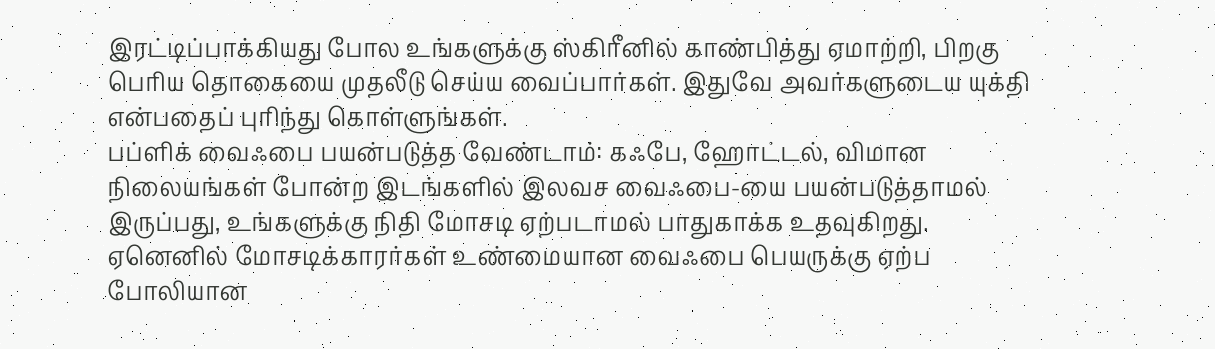இரட்டிப்பாக்கியது போல உங்களுக்கு ஸ்கிரீனில் காண்பித்து ஏமாற்றி, பிறகு பெரிய தொகையை முதலீடு செய்ய வைப்பார்கள். இதுவே அவர்களுடைய யுக்தி என்பதைப் புரிந்து கொள்ளுங்கள்.
பப்ளிக் வைஃபை பயன்படுத்த வேண்டாம்: கஃபே, ஹோட்டல், விமான நிலையங்கள் போன்ற இடங்களில் இலவச வைஃபை-யை பயன்படுத்தாமல் இருப்பது, உங்களுக்கு நிதி மோசடி ஏற்படாமல் பாதுகாக்க உதவுகிறது. ஏனெனில் மோசடிக்காரர்கள் உண்மையான வைஃபை பெயருக்கு ஏற்ப போலியான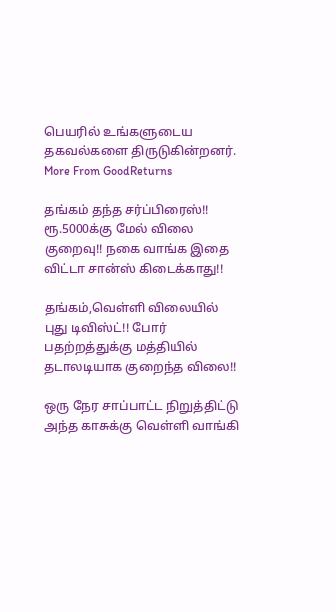பெயரில் உங்களுடைய தகவல்களை திருடுகின்றனர்.
More From GoodReturns

தங்கம் தந்த சர்ப்பிரைஸ்!! ரூ.5000க்கு மேல் விலை குறைவு!! நகை வாங்க இதை விட்டா சான்ஸ் கிடைக்காது!!

தங்கம்,வெள்ளி விலையில் புது டிவிஸ்ட்!! போர் பதற்றத்துக்கு மத்தியில் தடாலடியாக குறைந்த விலை!!

ஒரு நேர சாப்பாட்ட நிறுத்திட்டு அந்த காசுக்கு வெள்ளி வாங்கி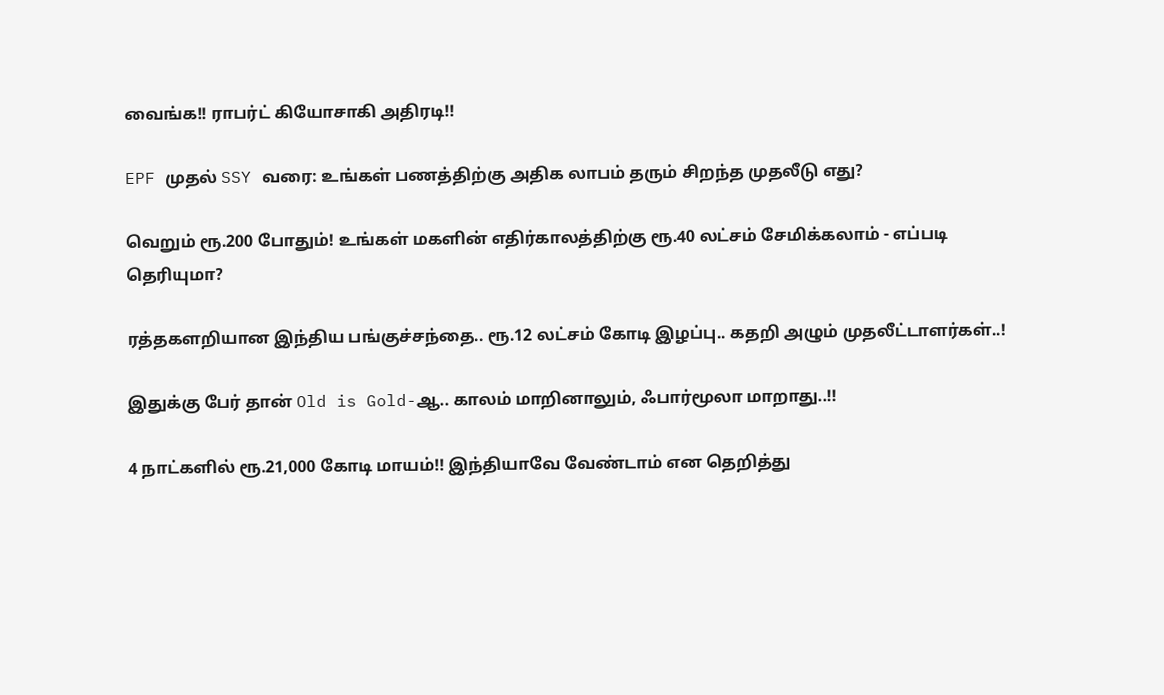வைங்க!! ராபர்ட் கியோசாகி அதிரடி!!

EPF முதல் SSY வரை: உங்கள் பணத்திற்கு அதிக லாபம் தரும் சிறந்த முதலீடு எது?

வெறும் ரூ.200 போதும்! உங்கள் மகளின் எதிர்காலத்திற்கு ரூ.40 லட்சம் சேமிக்கலாம் - எப்படி தெரியுமா?

ரத்தகளறியான இந்திய பங்குச்சந்தை.. ரூ.12 லட்சம் கோடி இழப்பு.. கதறி அழும் முதலீட்டாளர்கள்..!

இதுக்கு பேர் தான் Old is Gold-ஆ.. காலம் மாறினாலும், ஃபார்மூலா மாறாது..!!

4 நாட்களில் ரூ.21,000 கோடி மாயம்!! இந்தியாவே வேண்டாம் என தெறித்து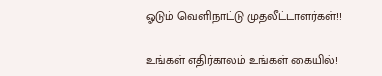ஓடும் வெளிநாட்டு முதலீட்டாளர்கள்!!

உங்கள் எதிர்காலம் உங்கள் கையில்!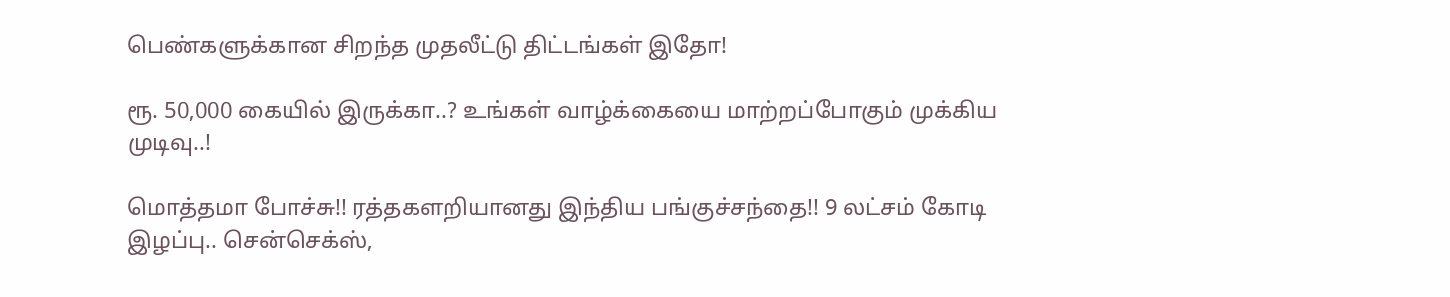பெண்களுக்கான சிறந்த முதலீட்டு திட்டங்கள் இதோ!

ரூ. 50,000 கையில் இருக்கா..? உங்கள் வாழ்க்கையை மாற்றப்போகும் முக்கிய முடிவு..!

மொத்தமா போச்சு!! ரத்தகளறியானது இந்திய பங்குச்சந்தை!! 9 லட்சம் கோடி இழப்பு.. சென்செக்ஸ்,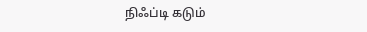நிஃப்டி கடும்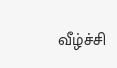வீழ்ச்சி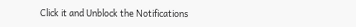Click it and Unblock the Notifications